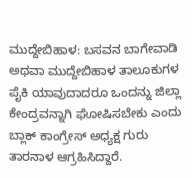ಮುದ್ದೇಬಿಹಾಳ: ಬಸವನ ಬಾಗೇವಾಡಿ ಅಥವಾ ಮುದ್ದೇಬಿಹಾಳ ತಾಲೂಕುಗಳ ಪೈಕಿ ಯಾವುದಾದರೂ ಒಂದನ್ನು ಜಿಲ್ಲಾ ಕೇಂದ್ರವನ್ನಾಗಿ ಘೋಷಿಸಬೇಕು ಎಂದು ಬ್ಲಾಕ್ ಕಾಂಗ್ರೇಸ್ ಅಧ್ಯಕ್ಷ ಗುರು ತಾರನಾಳ ಆಗ್ರಹಿಸಿದ್ದಾರೆ.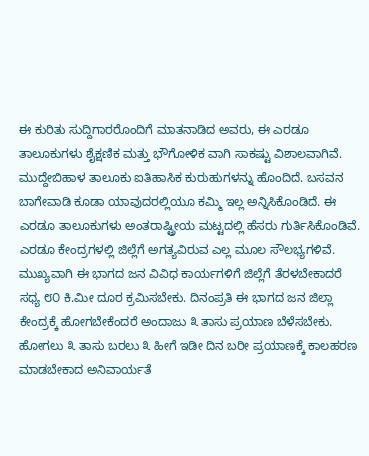ಈ ಕುರಿತು ಸುದ್ದಿಗಾರರೊಂದಿಗೆ ಮಾತನಾಡಿದ ಅವರು, ಈ ಎರಡೂ ತಾಲೂಕುಗಳು ಶೈಕ್ಷಣಿಕ ಮತ್ತು ಭೌಗೋಳಿಕ ವಾಗಿ ಸಾಕಷ್ಟು ವಿಶಾಲವಾಗಿವೆ. ಮುದ್ದೇಬಿಹಾಳ ತಾಲೂಕು ಐತಿಹಾಸಿಕ ಕುರುಹುಗಳನ್ನು ಹೊಂದಿದೆ. ಬಸವನ ಬಾಗೇವಾಡಿ ಕೂಡಾ ಯಾವುದರಲ್ಲಿಯೂ ಕಮ್ಮಿ ಇಲ್ಲ ಅನ್ನಿಸಿಕೊಂಡಿದೆ. ಈ ಎರಡೂ ತಾಲೂಕುಗಳು ಅಂತರಾಷ್ಟ್ರೀಯ ಮಟ್ಟದಲ್ಲಿ ಹೆಸರು ಗುರ್ತಿಸಿಕೊಂಡಿವೆ. ಎರಡೂ ಕೇಂದ್ರಗಳಲ್ಲಿ ಜಿಲ್ಲೆಗೆ ಅಗತ್ಯವಿರುವ ಎಲ್ಲ ಮೂಲ ಸೌಲಭ್ಯಗಳಿವೆ.
ಮುಖ್ಯವಾಗಿ ಈ ಭಾಗದ ಜನ ವಿವಿಧ ಕಾರ್ಯಗಳಿಗೆ ಜಿಲ್ಲೆಗೆ ತೆರಳಬೇಕಾದರೆ ಸಧ್ಯ ೮೦ ಕಿ.ಮೀ ದೂರ ಕ್ರಮಿಸಬೇಕು. ದಿನಂಪ್ರತಿ ಈ ಭಾಗದ ಜನ ಜಿಲ್ಲಾ ಕೇಂದ್ರಕ್ಕೆ ಹೋಗಬೇಕೆಂದರೆ ಅಂದಾಜು ೩ ತಾಸು ಪ್ರಯಾಣ ಬೆಳೆಸಬೇಕು. ಹೋಗಲು ೩ ತಾಸು ಬರಲು ೩ ಹೀಗೆ ಇಡೀ ದಿನ ಬರೀ ಪ್ರಯಾಣಕ್ಕೆ ಕಾಲಹರಣ ಮಾಡಬೇಕಾದ ಅನಿವಾರ್ಯತೆ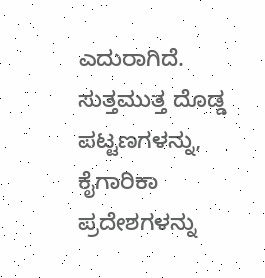ಎದುರಾಗಿದೆ. ಸುತ್ತಮುತ್ತ ದೊಡ್ಡ ಪಟ್ಟಣಗಳನ್ನು, ಕೈಗಾರಿಕಾ ಪ್ರದೇಶಗಳನ್ನು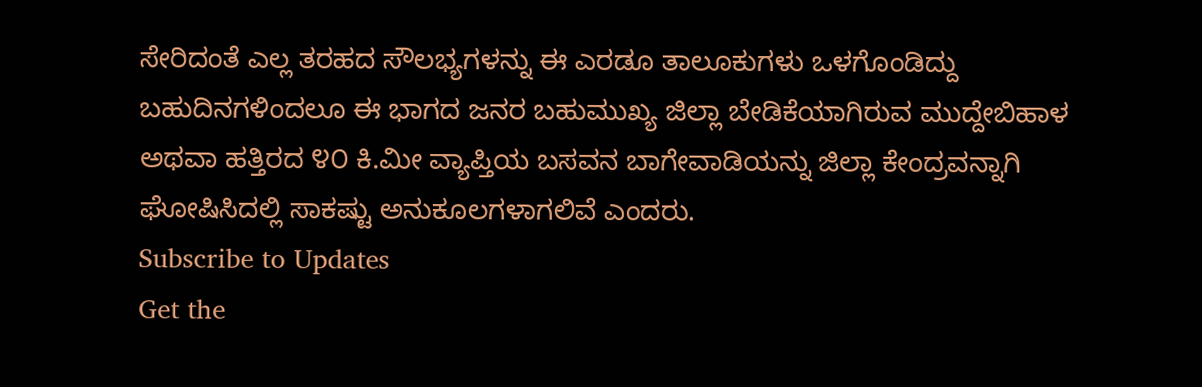ಸೇರಿದಂತೆ ಎಲ್ಲ ತರಹದ ಸೌಲಭ್ಯಗಳನ್ನು ಈ ಎರಡೂ ತಾಲೂಕುಗಳು ಒಳಗೊಂಡಿದ್ದು ಬಹುದಿನಗಳಿಂದಲೂ ಈ ಭಾಗದ ಜನರ ಬಹುಮುಖ್ಯ ಜಿಲ್ಲಾ ಬೇಡಿಕೆಯಾಗಿರುವ ಮುದ್ದೇಬಿಹಾಳ ಅಥವಾ ಹತ್ತಿರದ ೪೦ ಕಿ.ಮೀ ವ್ಯಾಪ್ತಿಯ ಬಸವನ ಬಾಗೇವಾಡಿಯನ್ನು ಜಿಲ್ಲಾ ಕೇಂದ್ರವನ್ನಾಗಿ ಘೋಷಿಸಿದಲ್ಲಿ ಸಾಕಷ್ಟು ಅನುಕೂಲಗಳಾಗಲಿವೆ ಎಂದರು.
Subscribe to Updates
Get the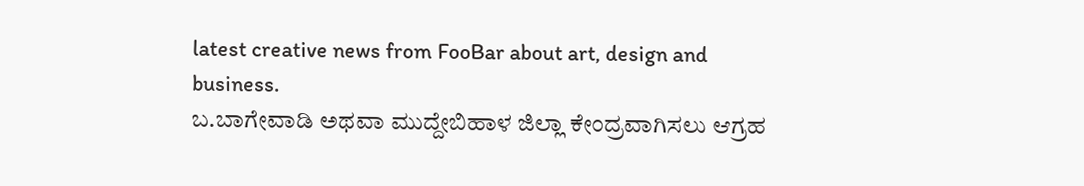latest creative news from FooBar about art, design and business.
ಬ.ಬಾಗೇವಾಡಿ ಅಥವಾ ಮುದ್ದೇಬಿಹಾಳ ಜಿಲ್ಲಾ ಕೇಂದ್ರವಾಗಿಸಲು ಆಗ್ರಹ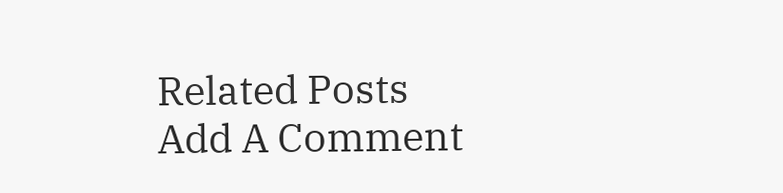Related Posts
Add A Comment